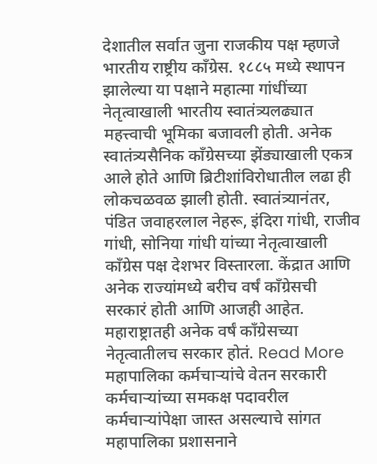देशातील सर्वात जुना राजकीय पक्ष म्हणजे भारतीय राष्ट्रीय काँग्रेस. १८८५ मध्ये स्थापन झालेल्या या पक्षाने महात्मा गांधींच्या नेतृत्वाखाली भारतीय स्वातंत्र्यलढ्यात महत्त्वाची भूमिका बजावली होती. अनेक स्वातंत्र्यसैनिक काँग्रेसच्या झेंड्याखाली एकत्र आले होते आणि ब्रिटीशांविरोधातील लढा ही लोकचळवळ झाली होती. स्वातंत्र्यानंतर, पंडित जवाहरलाल नेहरू, इंदिरा गांधी, राजीव गांधी, सोनिया गांधी यांच्या नेतृत्वाखाली काँग्रेस पक्ष देशभर विस्तारला. केंद्रात आणि अनेक राज्यांमध्ये बरीच वर्षं काँग्रेसची सरकारं होती आणि आजही आहेत. महाराष्ट्रातही अनेक वर्षं काँग्रेसच्या नेतृत्वातीलच सरकार होतं. Read More
महापालिका कर्मचाऱ्यांचे वेतन सरकारी कर्मचाऱ्यांच्या समकक्ष पदावरील कर्मचाऱ्यांपेक्षा जास्त असल्याचे सांगत महापालिका प्रशासनाने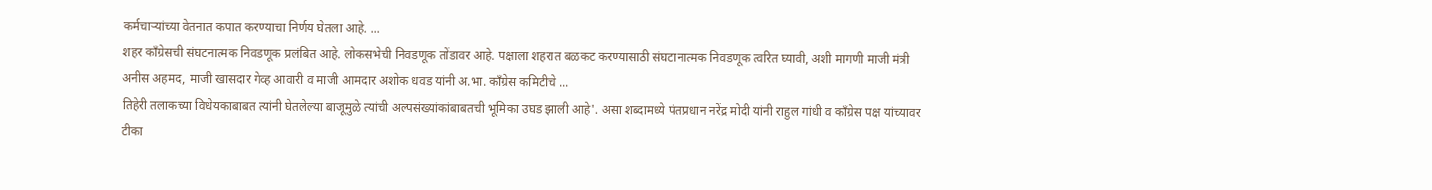कर्मचाऱ्यांच्या वेतनात कपात करण्याचा निर्णय घेतला आहे. ...
शहर काँग्रेसची संघटनात्मक निवडणूक प्रलंबित आहे. लोकसभेची निवडणूक तोंडावर आहे. पक्षाला शहरात बळकट करण्यासाठी संघटानात्मक निवडणूक त्वरित घ्यावी, अशी मागणी माजी मंत्री अनीस अहमद, माजी खासदार गेव्ह आवारी व माजी आमदार अशोक धवड यांनी अ.भा. काँग्रेस कमिटीचे ...
तिहेरी तलाकच्या विधेयकाबाबत त्यांनी घेतलेल्या बाजूमुळे त्यांची अल्पसंख्यांकांबाबतची भूमिका उघड झाली आहे'. असा शब्दामध्ये पंतप्रधान नरेंद्र मोदी यांनी राहुल गांधी व काँग्रेस पक्ष यांच्यावर टीका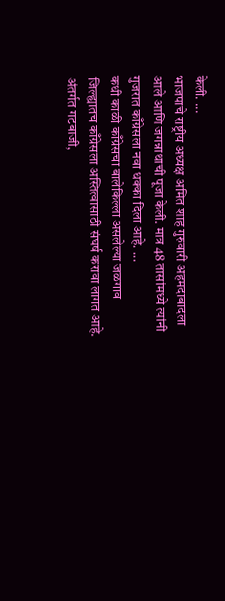केली. ...
भाजपाचे राष्ट्रीय अध्यक्ष अमित शाह गुरुवारी अहमदाबादला आले आणि जगन्नाथाची पूजा केली. मात्र 48 तासांमध्ये त्यांनी गुजरात काँग्रेसला नवा धक्का दिला आहे. ...
कधी काळी काँग्रेसचा बालेकिल्ला असलेल्या जळगाव जिल्ह्यातच काँग्रेसला अस्तित्वासाठी संघर्ष करावा लागत आहे. अंतर्गत गटबाजी,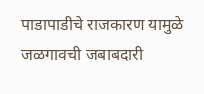पाडापाडीचे राजकारण यामुळे जळगावची जबाबदारी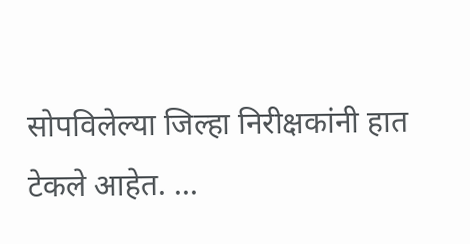सोपविलेल्या जिल्हा निरीक्षकांनी हात टेकले आहेत. ...